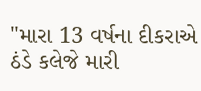"મારા 13 વર્ષના દીકરાએ ઠંડે કલેજે મારી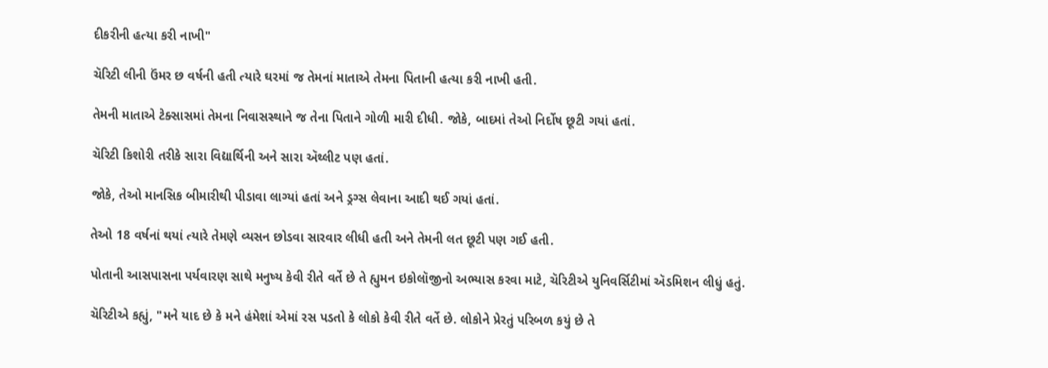દીકરીની હત્યા કરી નાખી"

ચૅરિટી લીની ઉંમર છ વર્ષની હતી ત્યારે ઘરમાં જ તેમનાં માતાએ તેમના પિતાની હત્યા કરી નાખી હતી.

તેમની માતાએ ટેક્સાસમાં તેમના નિવાસસ્થાને જ તેના પિતાને ગોળી મારી દીધી. જોકે, બાદમાં તેઓ નિર્દોષ છૂટી ગયાં હતાં.

ચૅરિટી કિશોરી તરીકે સારા વિદ્યાર્થિની અને સારા ઍથ્લીટ પણ હતાં.

જોકે, તેઓ માનસિક બીમારીથી પીડાવા લાગ્યાં હતાં અને ડ્રગ્સ લેવાના આદી થઈ ગયાં હતાં.

તેઓ 18 વર્ષનાં થયાં ત્યારે તેમણે વ્યસન છોડવા સારવાર લીધી હતી અને તેમની લત છૂટી પણ ગઈ હતી.

પોતાની આસપાસના પર્યવારણ સાથે મનુષ્ય કેવી રીતે વર્તે છે તે હ્યુમન ઇકોલૉજીનો અભ્યાસ કરવા માટે, ચૅરિટીએ યુનિવર્સિટીમાં ઍડમિશન લીધું હતું.

ચૅરિટીએ કહ્યું, "મને યાદ છે કે મને હંમેશાં એમાં રસ પડતો કે લોકો કેવી રીતે વર્તે છે. લોકોને પ્રેરતું પરિબળ કયું છે તે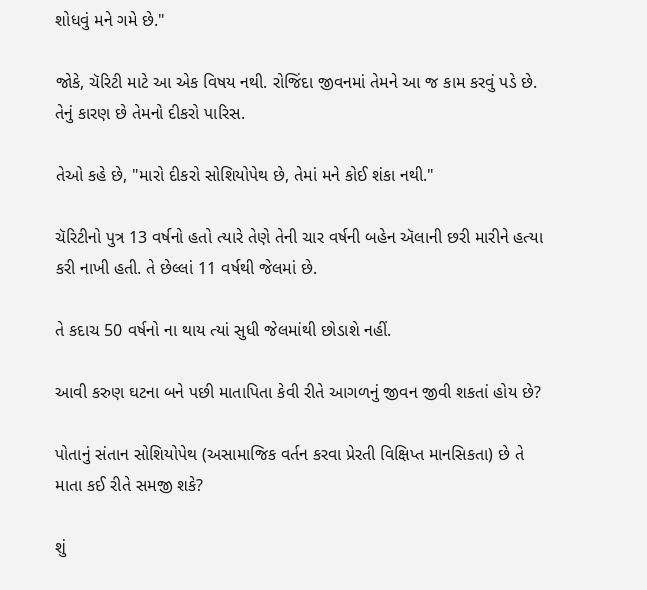શોધવું મને ગમે છે."

જોકે, ચૅરિટી માટે આ એક વિષય નથી. રોજિંદા જીવનમાં તેમને આ જ કામ કરવું પડે છે. તેનું કારણ છે તેમનો દીકરો પારિસ.

તેઓ કહે છે, "મારો દીકરો સોશિયોપેથ છે, તેમાં મને કોઈ શંકા નથી."

ચૅરિટીનો પુત્ર 13 વર્ષનો હતો ત્યારે તેણે તેની ચાર વર્ષની બહેન ઍલાની છરી મારીને હત્યા કરી નાખી હતી. તે છેલ્લાં 11 વર્ષથી જેલમાં છે.

તે કદાચ 50 વર્ષનો ના થાય ત્યાં સુધી જેલમાંથી છોડાશે નહીં.

આવી કરુણ ઘટના બને પછી માતાપિતા કેવી રીતે આગળનું જીવન જીવી શકતાં હોય છે?

પોતાનું સંતાન સોશિયોપેથ (અસામાજિક વર્તન કરવા પ્રેરતી વિક્ષિપ્ત માનસિકતા) છે તે માતા કઈ રીતે સમજી શકે?

શું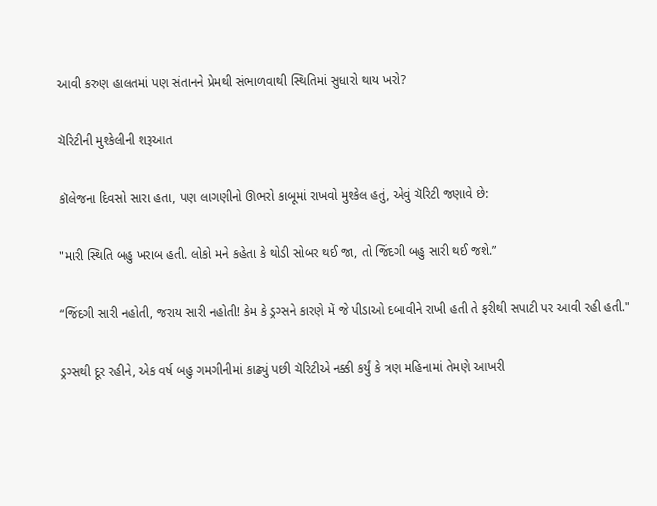આવી કરુણ હાલતમાં પણ સંતાનને પ્રેમથી સંભાળવાથી સ્થિતિમાં સુધારો થાય ખરો?

ચૅરિટીની મુશ્કેલીની શરૂઆત

કૉલેજના દિવસો સારા હતા, પણ લાગણીનો ઊભરો કાબૂમાં રાખવો મુશ્કેલ હતું, એવું ચૅરિટી જણાવે છે:

"મારી સ્થિતિ બહુ ખરાબ હતી. લોકો મને કહેતા કે થોડી સોબર થઈ જા, તો જિંદગી બહુ સારી થઈ જશે.”

“જિંદગી સારી નહોતી, જરાય સારી નહોતી! કેમ કે ડ્રગ્સને કારણે મેં જે પીડાઓ દબાવીને રાખી હતી તે ફરીથી સપાટી પર આવી રહી હતી."

ડ્રગ્સથી દૂર રહીને, એક વર્ષ બહુ ગમગીનીમાં કાઢ્યું પછી ચૅરિટીએ નક્કી કર્યું કે ત્રણ મહિનામાં તેમણે આખરી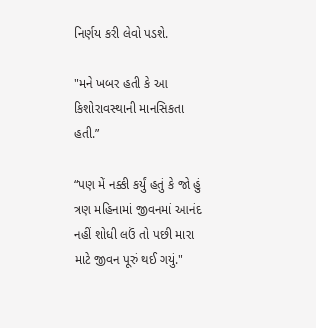નિર્ણય કરી લેવો પડશે.

"મને ખબર હતી કે આ કિશોરાવસ્થાની માનસિકતા હતી.”

“પણ મેં નક્કી કર્યું હતું કે જો હું ત્રણ મહિનામાં જીવનમાં આનંદ નહીં શોધી લઉં તો પછી મારા માટે જીવન પૂરું થઈ ગયું."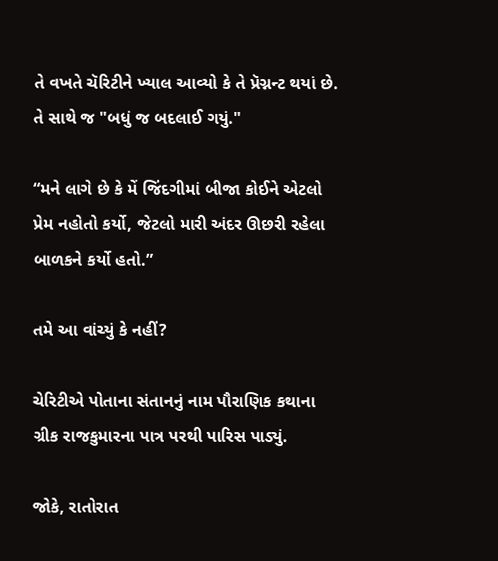તે વખતે ચૅરિટીને ખ્યાલ આવ્યો કે તે પ્રૅગ્નન્ટ થયાં છે. તે સાથે જ "બધું જ બદલાઈ ગયું."

“મને લાગે છે કે મેં જિંદગીમાં બીજા કોઈને એટલો પ્રેમ નહોતો કર્યો, જેટલો મારી અંદર ઊછરી રહેલા બાળકને કર્યો હતો.”

તમે આ વાંચ્યું કે નહીં?

ચેરિટીએ પોતાના સંતાનનું નામ પૌરાણિક કથાના ગ્રીક રાજકુમારના પાત્ર પરથી પારિસ પાડ્યું.

જોકે, રાતોરાત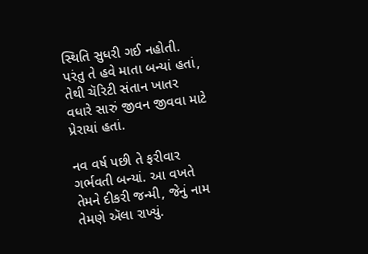સ્થિતિ સુધરી ગઈ નહોતી. પરંતુ તે હવે માતા બન્યાં હતાં, તેથી ચૅરિટી સંતાન ખાતર વધારે સારું જીવન જીવવા માટે પ્રેરાયાં હતાં.

નવ વર્ષ પછી તે ફરીવાર ગર્ભવતી બન્યાં. આ વખતે તેમને દીકરી જન્મી, જેનું નામ તેમણે ઍલા રાખ્યું.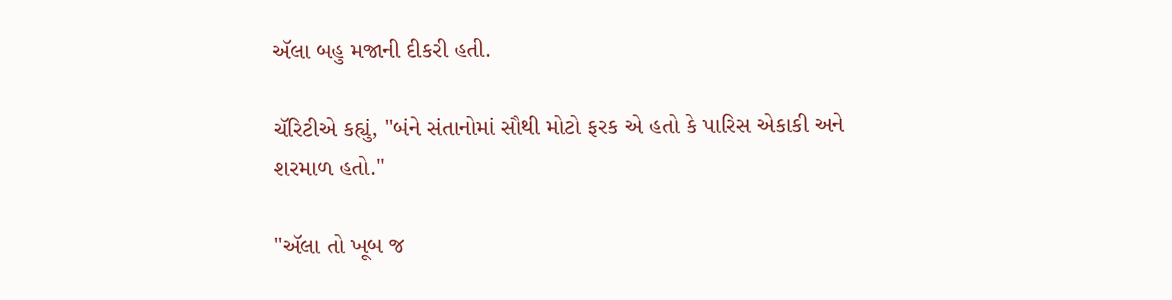ઍલા બહુ મજાની દીકરી હતી.

ચૅરિટીએ કહ્યું, "બંને સંતાનોમાં સૌથી મોટો ફરક એ હતો કે પારિસ એકાકી અને શરમાળ હતો."

"ઍલા તો ખૂબ જ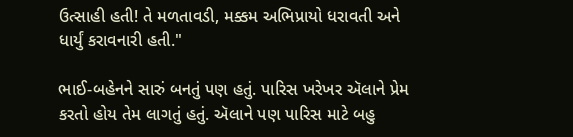ઉત્સાહી હતી! તે મળતાવડી, મક્કમ અભિપ્રાયો ધરાવતી અને ધાર્યું કરાવનારી હતી."

ભાઈ-બહેનને સારું બનતું પણ હતું. પારિસ ખરેખર ઍલાને પ્રેમ કરતો હોય તેમ લાગતું હતું. ઍલાને પણ પારિસ માટે બહુ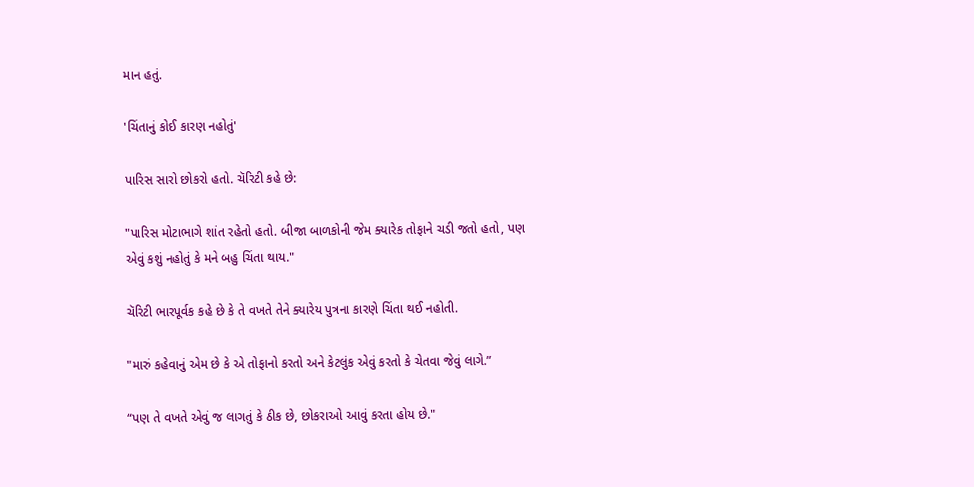માન હતું.

'ચિંતાનું કોઈ કારણ નહોતું'

પારિસ સારો છોકરો હતો. ચૅરિટી કહે છે:

"પારિસ મોટાભાગે શાંત રહેતો હતો. બીજા બાળકોની જેમ ક્યારેક તોફાને ચડી જતો હતો, પણ એવું કશું નહોતું કે મને બહુ ચિંતા થાય."

ચૅરિટી ભારપૂર્વક કહે છે કે તે વખતે તેને ક્યારેય પુત્રના કારણે ચિંતા થઈ નહોતી.

"મારું કહેવાનું એમ છે કે એ તોફાનો કરતો અને કેટલુંક એવું કરતો કે ચેતવા જેવું લાગે.”

“પણ તે વખતે એવું જ લાગતું કે ઠીક છે, છોકરાઓ આવું કરતા હોય છે."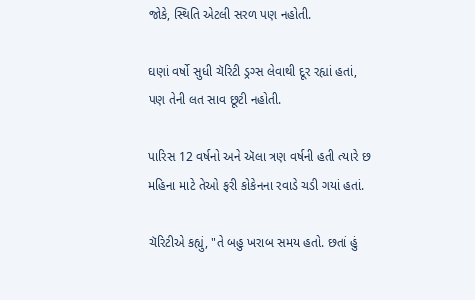જોકે, સ્થિતિ એટલી સરળ પણ નહોતી.

ઘણાં વર્ષો સુધી ચૅરિટી ડ્રગ્સ લેવાથી દૂર રહ્યાં હતાં, પણ તેની લત સાવ છૂટી નહોતી.

પારિસ 12 વર્ષનો અને ઍલા ત્રણ વર્ષની હતી ત્યારે છ મહિના માટે તેઓ ફરી કોકેનના રવાડે ચડી ગયાં હતાં.

ચૅરિટીએ કહ્યું, "તે બહુ ખરાબ સમય હતો. છતાં હું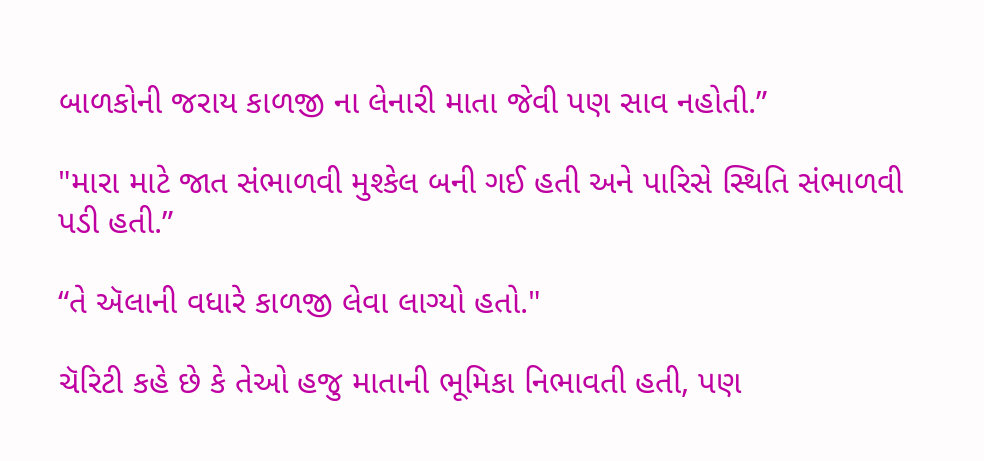બાળકોની જરાય કાળજી ના લેનારી માતા જેવી પણ સાવ નહોતી.”

"મારા માટે જાત સંભાળવી મુશ્કેલ બની ગઈ હતી અને પારિસે સ્થિતિ સંભાળવી પડી હતી.”

“તે ઍલાની વધારે કાળજી લેવા લાગ્યો હતો."

ચૅરિટી કહે છે કે તેઓ હજુ માતાની ભૂમિકા નિભાવતી હતી, પણ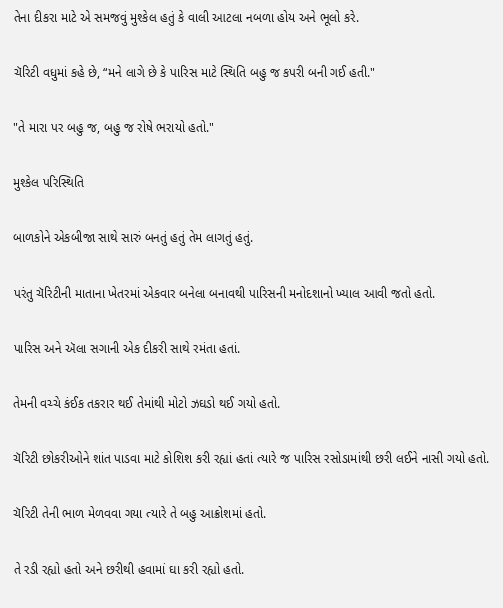તેના દીકરા માટે એ સમજવું મુશ્કેલ હતું કે વાલી આટલા નબળા હોય અને ભૂલો કરે.

ચૅરિટી વધુમાં કહે છે, “મને લાગે છે કે પારિસ માટે સ્થિતિ બહુ જ કપરી બની ગઈ હતી."

"તે મારા પર બહુ જ, બહુ જ રોષે ભરાયો હતો."

મુશ્કેલ પરિસ્થિતિ

બાળકોને એકબીજા સાથે સારું બનતું હતું તેમ લાગતું હતું.

પરંતુ ચૅરિટીની માતાના ખેતરમાં એકવાર બનેલા બનાવથી પારિસની મનોદશાનો ખ્યાલ આવી જતો હતો.

પારિસ અને ઍલા સગાની એક દીકરી સાથે રમંતા હતાં.

તેમની વચ્ચે કંઈક તકરાર થઈ તેમાંથી મોટો ઝઘડો થઈ ગયો હતો.

ચૅરિટી છોકરીઓને શાંત પાડવા માટે કોશિશ કરી રહ્યાં હતાં ત્યારે જ પારિસ રસોડામાંથી છરી લઈને નાસી ગયો હતો.

ચૅરિટી તેની ભાળ મેળવવા ગયા ત્યારે તે બહુ આક્રોશમાં હતો.

તે રડી રહ્યો હતો અને છરીથી હવામાં ઘા કરી રહ્યો હતો.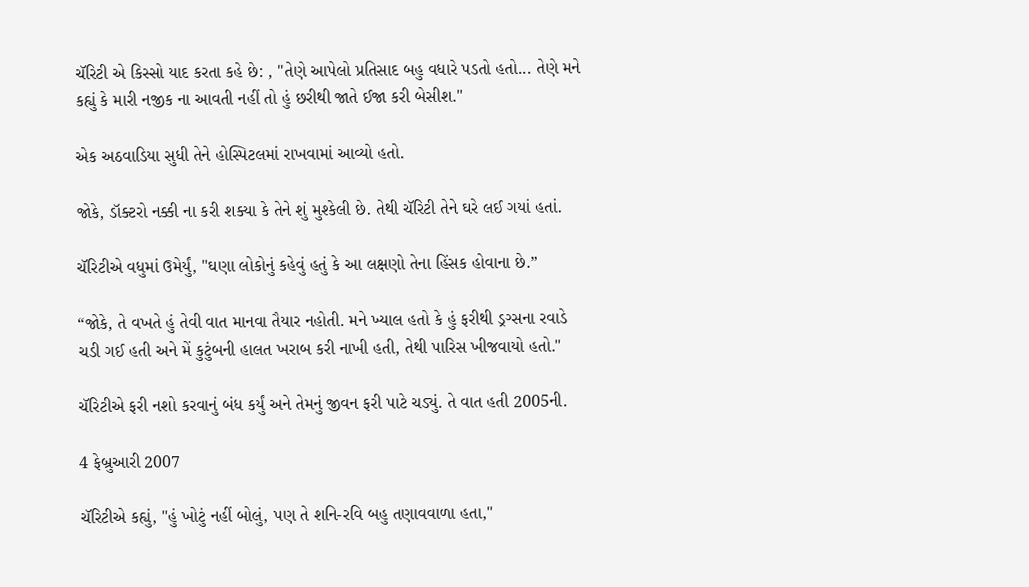ચૅરિટી એ કિસ્સો યાદ કરતા કહે છે: , "તેણે આપેલો પ્રતિસાદ બહુ વધારે પડતો હતો... તેણે મને કહ્યું કે મારી નજીક ના આવતી નહીં તો હું છરીથી જાતે ઈજા કરી બેસીશ."

એક અઠવાડિયા સુધી તેને હોસ્પિટલમાં રાખવામાં આવ્યો હતો.

જોકે, ડૉક્ટરો નક્કી ના કરી શક્યા કે તેને શું મુશ્કેલી છે. તેથી ચૅરિટી તેને ઘરે લઈ ગયાં હતાં.

ચૅરિટીએ વધુમાં ઉમેર્યું, "ઘણા લોકોનું કહેવું હતું કે આ લક્ષણો તેના હિંસક હોવાના છે.”

“જોકે, તે વખતે હું તેવી વાત માનવા તૈયાર નહોતી. મને ખ્યાલ હતો કે હું ફરીથી ડ્રગ્સના રવાડે ચડી ગઈ હતી અને મેં કુટુંબની હાલત ખરાબ કરી નાખી હતી, તેથી પારિસ ખીજવાયો હતો."

ચૅરિટીએ ફરી નશો કરવાનું બંધ કર્યું અને તેમનું જીવન ફરી પાટે ચડ્યું. તે વાત હતી 2005ની.

4 ફેબ્રુઆરી 2007

ચૅરિટીએ કહ્યું, "હું ખોટું નહીં બોલું, પણ તે શનિ-રવિ બહુ તણાવવાળા હતા,"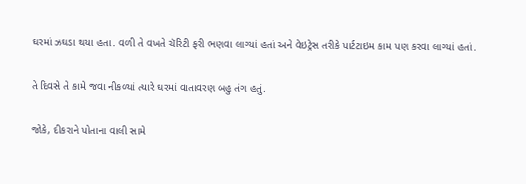ઘરમાં ઝઘડા થયા હતા. વળી તે વખતે ચૅરિટી ફરી ભણવા લાગ્યાં હતાં અને વેઇટ્રેસ તરીકે પાર્ટટાઇમ કામ પણ કરવા લાગ્યાં હતાં.

તે દિવસે તે કામે જવા નીકળ્યાં ત્યારે ઘરમાં વાતાવરણ બહુ તંગ હતું.

જોકે, દીકરાને પોતાના વાલી સામે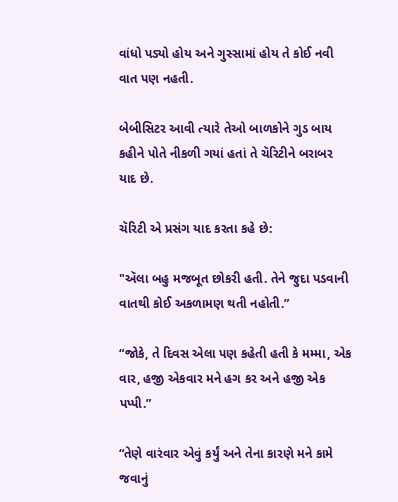વાંધો પડ્યો હોય અને ગુસ્સામાં હોય તે કોઈ નવી વાત પણ નહતી.

બેબીસિટર આવી ત્યારે તેઓ બાળકોને ગુડ બાય કહીને પોતે નીકળી ગયાં હતાં તે ચૅરિટીને બરાબર યાદ છે.

ચૅરિટી એ પ્રસંગ યાદ કરતા કહે છે:

"ઍલા બહુ મજબૂત છોકરી હતી. તેને જુદા પડવાની વાતથી કોઈ અકળામણ થતી નહોતી.”

“જોકે, તે દિવસ એલા પણ કહેતી હતી કે મમ્મા, એક વાર, હજી એકવાર મને હગ કર અને હજી એક પપ્પી.”

“તેણે વારંવાર એવું કર્યું અને તેના કારણે મને કામે જવાનું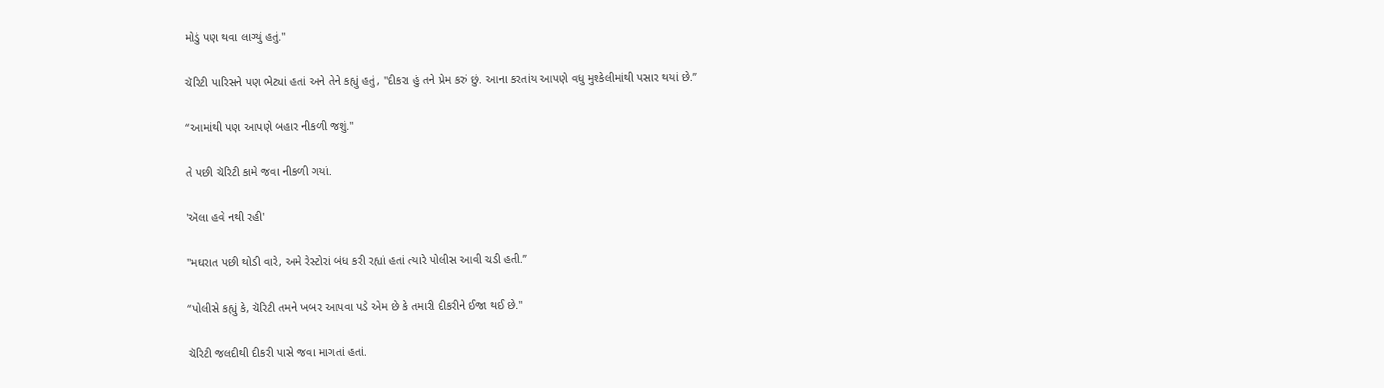મોડું પણ થવા લાગ્યું હતું."

ચૅરિટી પારિસને પણ ભેટ્યાં હતાં અને તેને કહ્યું હતું, "દીકરા હું તને પ્રેમ કરું છું. આના કરતાંય આપણે વધુ મુશ્કેલીમાંથી પસાર થયાં છે.”

“આમાંથી પણ આપણે બહાર નીકળી જશું."

તે પછી ચૅરિટી કામે જવા નીકળી ગયાં.

'ઍલા હવે નથી રહી'

"મઘરાત પછી થોડી વારે, અમે રેસ્ટોરાં બંધ કરી રહ્યાં હતાં ત્યારે પોલીસ આવી ચડી હતી.”

“પોલીસે કહ્યું કે, ચૅરિટી તમને ખબર આપવા પડે એમ છે કે તમારી દીકરીને ઈજા થઈ છે."

ચૅરિટી જલદીથી દીકરી પાસે જવા માગતાં હતાં.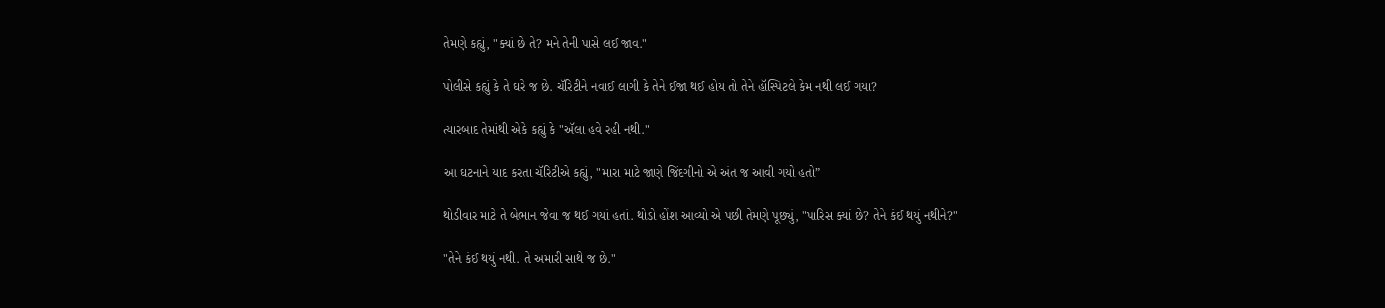તેમણે કહ્યું, "ક્યાં છે તે? મને તેની પાસે લઈ જાવ."

પોલીસે કહ્યું કે તે ઘરે જ છે. ચૅરિટીને નવાઈ લાગી કે તેને ઈજા થઈ હોય તો તેને હૉસ્પિટલે કેમ નથી લઈ ગયા?

ત્યારબાદ તેમાંથી એકે કહ્યું કે "ઍલા હવે રહી નથી."

આ ઘટનાને યાદ કરતા ચૅરિટીએ કહ્યું, "મારા માટે જાણે જિંદગીનો એ અંત જ આવી ગયો હતો”

થોડીવાર માટે તે બેભાન જેવા જ થઈ ગયાં હતાં. થોડો હોંશ આવ્યો એ પછી તેમણે પૂછ્યું, "પારિસ ક્યાં છે? તેને કંઈ થયું નથીને?"

"તેને કંઈ થયું નથી. તે અમારી સાથે જ છે."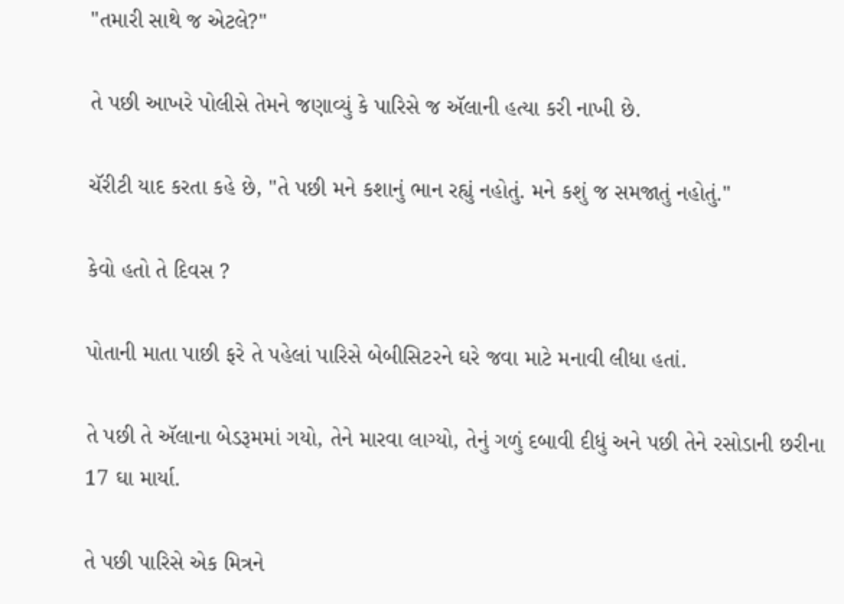"તમારી સાથે જ એટલે?"

તે પછી આખરે પોલીસે તેમને જણાવ્યું કે પારિસે જ ઍલાની હત્યા કરી નાખી છે.

ચૅરીટી યાદ કરતા કહે છે, "તે પછી મને કશાનું ભાન રહ્યું નહોતું. મને કશું જ સમજાતું નહોતું."

કેવો હતો તે દિવસ ?

પોતાની માતા પાછી ફરે તે પહેલાં પારિસે બેબીસિટરને ઘરે જવા માટે મનાવી લીધા હતાં.

તે પછી તે ઍલાના બેડરૂમમાં ગયો, તેને મારવા લાગ્યો, તેનું ગળું દબાવી દીધું અને પછી તેને રસોડાની છરીના 17 ઘા માર્યા.

તે પછી પારિસે એક મિત્રને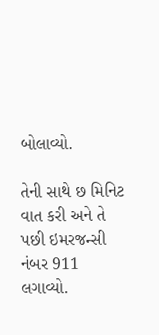બોલાવ્યો.

તેની સાથે છ મિનિટ વાત કરી અને તે પછી ઇમરજન્સી નંબર 911 લગાવ્યો.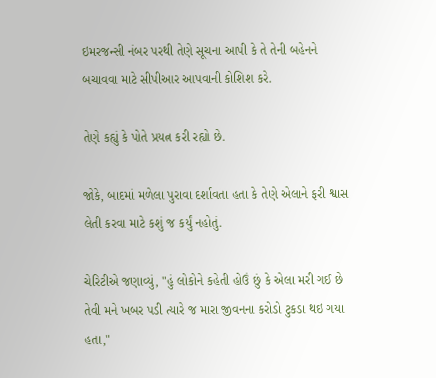ઇમરજન્સી નંબર પરથી તેણે સૂચના આપી કે તે તેની બહેનને બચાવવા માટે સીપીઆર આપવાની કોશિશ કરે.

તેણે કહ્યું કે પોતે પ્રયત્ન કરી રહ્યો છે.

જોકે, બાદમાં મળેલા પુરાવા દર્શાવતા હતા કે તેણે એલાને ફરી શ્વાસ લેતી કરવા માટે કશું જ કર્યું નહોતું.

ચેરિટીએ જણાવ્યું, "હું લોકોને કહેતી હોઉં છું કે એલા મરી ગઈ છે તેવી મને ખબર પડી ત્યારે જ મારા જીવનના કરોડો ટુકડા થઇ ગયા હતા,"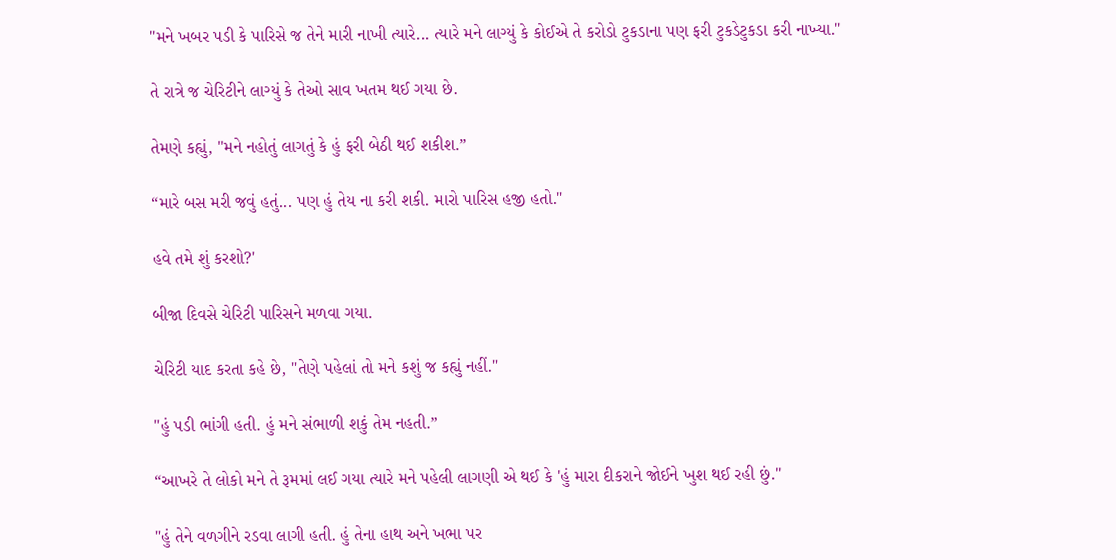"મને ખબર પડી કે પારિસે જ તેને મારી નાખી ત્યારે... ત્યારે મને લાગ્યું કે કોઈએ તે કરોડો ટુકડાના પણ ફરી ટુકડેટુકડા કરી નાખ્યા."

તે રાત્રે જ ચેરિટીને લાગ્યું કે તેઓ સાવ ખતમ થઈ ગયા છે.

તેમણે કહ્યું, "મને નહોતું લાગતું કે હું ફરી બેઠી થઈ શકીશ.”

“મારે બસ મરી જવું હતું... પણ હું તેય ના કરી શકી. મારો પારિસ હજી હતો."

હવે તમે શું કરશો?'

બીજા દિવસે ચેરિટી પારિસને મળવા ગયા.

ચેરિટી યાદ કરતા કહે છે, "તેણે પહેલાં તો મને કશું જ કહ્યું નહીં."

"હું પડી ભાંગી હતી. હું મને સંભાળી શકું તેમ નહતી.”

“આખરે તે લોકો મને તે રૂમમાં લઈ ગયા ત્યારે મને પહેલી લાગણી એ થઈ કે 'હું મારા દીકરાને જોઈને ખુશ થઈ રહી છું."

"હું તેને વળગીને રડવા લાગી હતી. હું તેના હાથ અને ખભા પર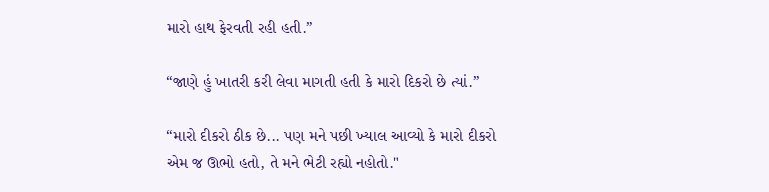મારો હાથ ફેરવતી રહી હતી.”

“જાણે હું ખાતરી કરી લેવા માગતી હતી કે મારો દિકરો છે ત્યાં.”

“મારો દીકરો ઠીક છે... પણ મને પછી ખ્યાલ આવ્યો કે મારો દીકરો એમ જ ઊભો હતો, તે મને ભેટી રહ્યો નહોતો."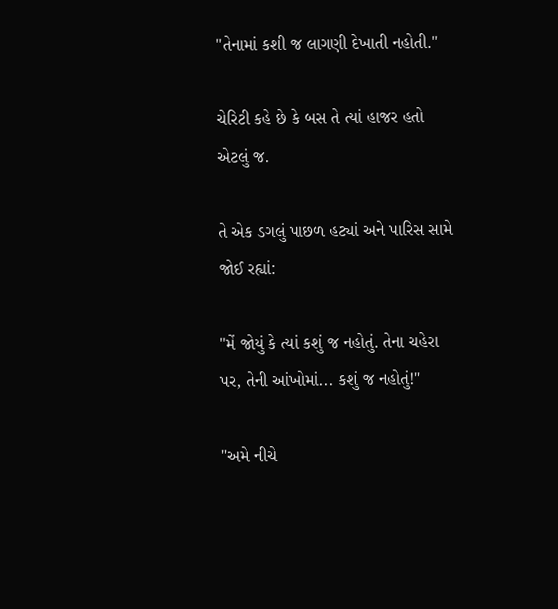"તેનામાં કશી જ લાગણી દેખાતી નહોતી."

ચેરિટી કહે છે કે બસ તે ત્યાં હાજર હતો એટલું જ.

તે એક ડગલું પાછળ હટ્યાં અને પારિસ સામે જોઈ રહ્યાં:

"મેં જોયું કે ત્યાં કશું જ નહોતું. તેના ચહેરા પર, તેની આંખોમાં... કશું જ નહોતું!"

"અમે નીચે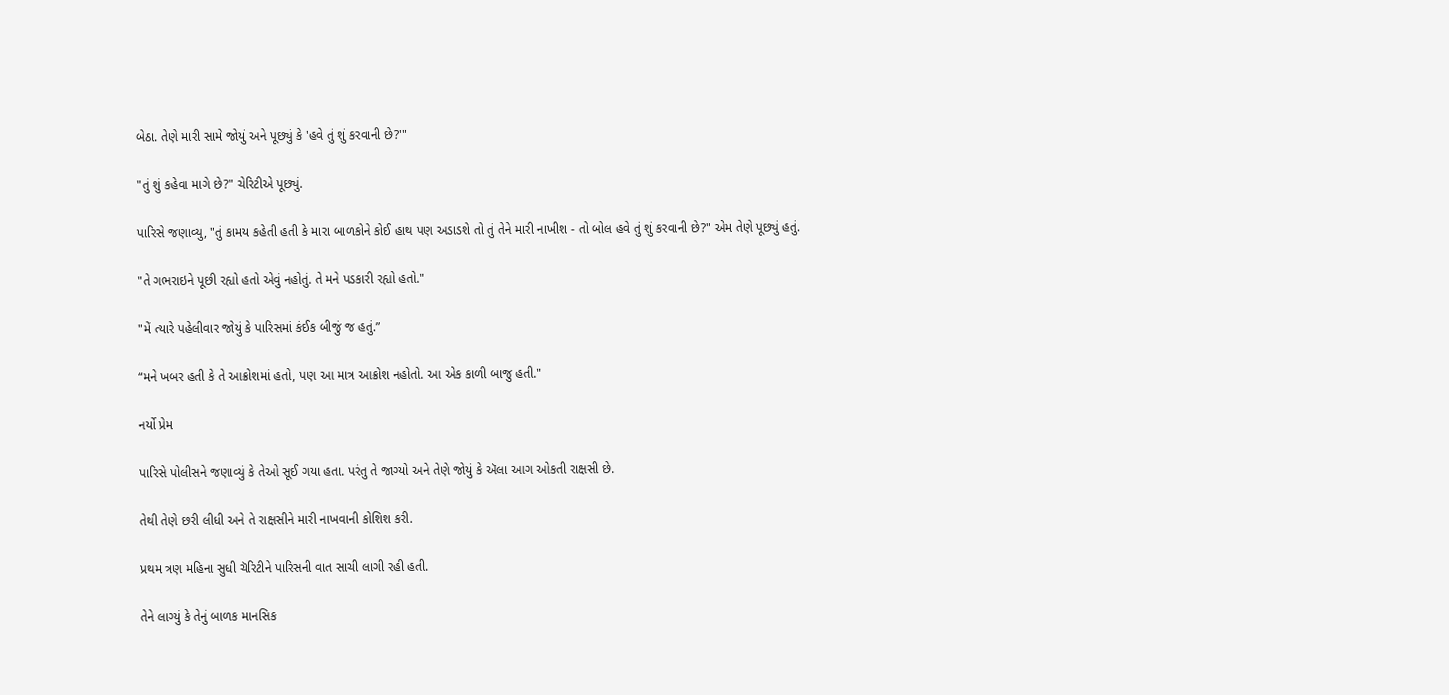બેઠા. તેણે મારી સામે જોયું અને પૂછ્યું કે 'હવે તું શું કરવાની છે?'"

"તું શું કહેવા માગે છે?" ચેરિટીએ પૂછ્યું.

પારિસે જણાવ્યુ, "તું કામય કહેતી હતી કે મારા બાળકોને કોઈ હાથ પણ અડાડશે તો તું તેને મારી નાખીશ - તો બોલ હવે તું શું કરવાની છે?" એમ તેણે પૂછ્યું હતું.

"તે ગભરાઇને પૂછી રહ્યો હતો એવું નહોતું. તે મને પડકારી રહ્યો હતો."

"મેં ત્યારે પહેલીવાર જોયું કે પારિસમાં કંઈક બીજું જ હતું.”

“મને ખબર હતી કે તે આક્રોશમાં હતો, પણ આ માત્ર આક્રોશ નહોતો. આ એક કાળી બાજુ હતી."

નર્યો પ્રેમ

પારિસે પોલીસને જણાવ્યું કે તેઓ સૂઈ ગયા હતા. પરંતુ તે જાગ્યો અને તેણે જોયું કે ઍલા આગ ઓકતી રાક્ષસી છે.

તેથી તેણે છરી લીધી અને તે રાક્ષસીને મારી નાખવાની કોશિશ કરી.

પ્રથમ ત્રણ મહિના સુધી ચૅરિટીને પારિસની વાત સાચી લાગી રહી હતી.

તેને લાગ્યું કે તેનું બાળક માનસિક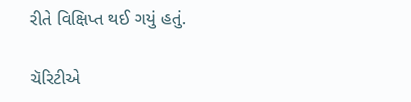રીતે વિક્ષિપ્ત થઈ ગયું હતું.

ચૅરિટીએ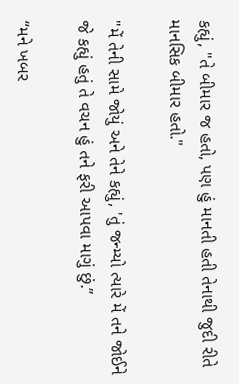કહ્યું, "તે બીમાર જ હતો, પણ હું માનતી હતી તેનાથી જુદી રીતે માનસિક બીમાર હતો."

"મેં તેની સામે જોયું અને તેને કહ્યું, 'તું જન્મ્યો ત્યારે મેં તને જોઈને જે કહ્યું હતું તે વચન હું તને ફરી આપવા માગું છું.”

“મને ખબર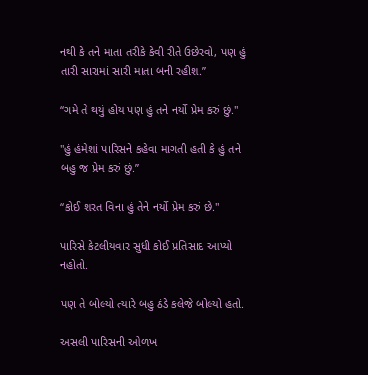નથી કે તને માતા તરીકે કેવી રીતે ઉછેરવો, પણ હું તારી સારામાં સારી માતા બની રહીશ.”

“ગમે તે થયું હોય પણ હું તને નર્યો પ્રેમ કરું છું."

"હું હંમેશાં પારિસને કહેવા માગતી હતી કે હું તને બહુ જ પ્રેમ કરું છું.”

“કોઈ શરત વિના હું તેને નર્યો પ્રેમ કરું છે."

પારિસે કેટલીયવાર સુધી કોઈ પ્રતિસાદ આપ્યો નહોતો.

પણ તે બોલ્યો ત્યારે બહુ ઠંડે કલેજે બોલ્યો હતો.

અસલી પારિસની ઓળખ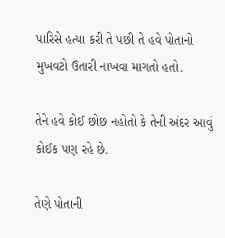પારિસે હત્યા કરી તે પછી તે હવે પોતાનો મુખવટો ઉતારી નાખવા માગતો હતો.

તેને હવે કોઈ છોછ નહોતો કે તેની અંદર આવું કોઈક પણ રહે છે.

તેણે પોતાની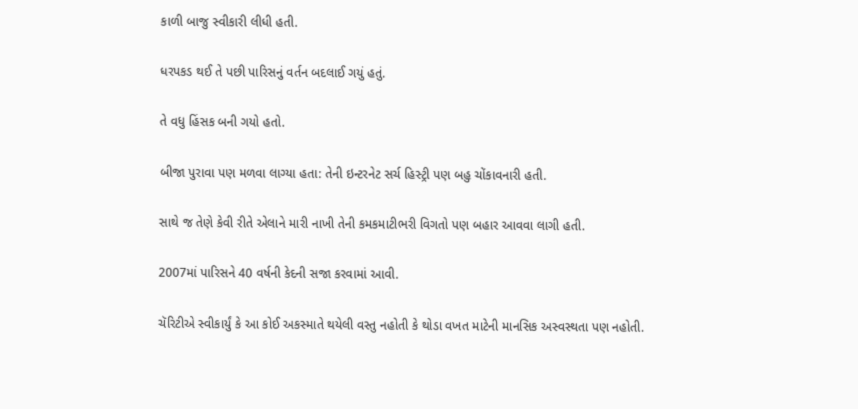કાળી બાજુ સ્વીકારી લીધી હતી.

ધરપકડ થઈ તે પછી પારિસનું વર્તન બદલાઈ ગયું હતું.

તે વધુ હિંસક બની ગયો હતો.

બીજા પુરાવા પણ મળવા લાગ્યા હતા: તેની ઇન્ટરનેટ સર્ચ હિસ્ટ્રી પણ બહુ ચોંકાવનારી હતી.

સાથે જ તેણે કેવી રીતે એલાને મારી નાખી તેની કમકમાટીભરી વિગતો પણ બહાર આવવા લાગી હતી.

2007માં પારિસને 40 વર્ષની કેદની સજા કરવામાં આવી.

ચૅરિટીએ સ્વીકાર્યું કે આ કોઈ અકસ્માતે થયેલી વસ્તુ નહોતી કે થોડા વખત માટેની માનસિક અસ્વસ્થતા પણ નહોતી.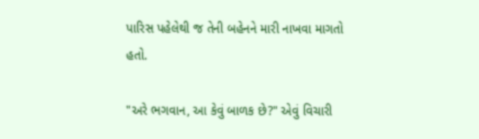પારિસ પહેલેથી જ તેની બહેનને મારી નાખવા માગતો હતો.

"અરે ભગવાન, આ કેવું બાળક છે?" એવું વિચારી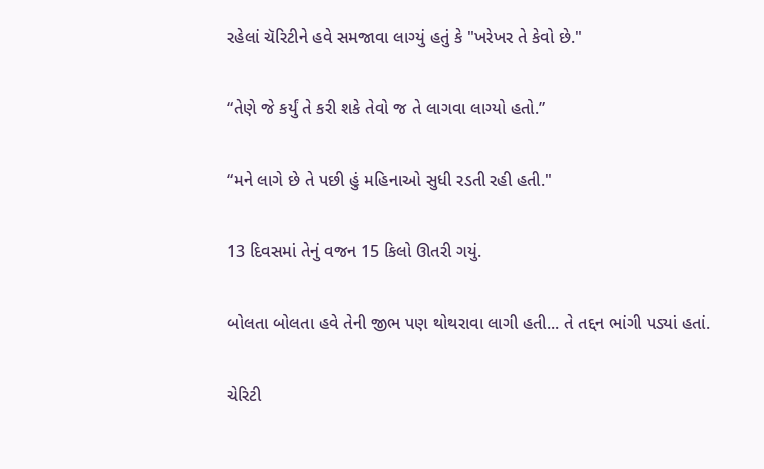રહેલાં ચૅરિટીને હવે સમજાવા લાગ્યું હતું કે "ખરેખર તે કેવો છે."

“તેણે જે કર્યું તે કરી શકે તેવો જ તે લાગવા લાગ્યો હતો.”

“મને લાગે છે તે પછી હું મહિનાઓ સુધી રડતી રહી હતી."

13 દિવસમાં તેનું વજન 15 કિલો ઊતરી ગયું.

બોલતા બોલતા હવે તેની જીભ પણ થોથરાવા લાગી હતી... તે તદ્દન ભાંગી પડ્યાં હતાં.

ચેરિટી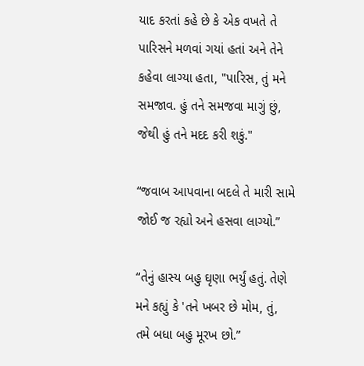યાદ કરતાં કહે છે કે એક વખતે તે પારિસને મળવાં ગયાં હતાં અને તેને કહેવા લાગ્યા હતા, "પારિસ, તું મને સમજાવ. હું તને સમજવા માગું છું, જેથી હું તને મદદ કરી શકું."

“જવાબ આપવાના બદલે તે મારી સામે જોઈ જ રહ્યો અને હસવા લાગ્યો.”

“તેનું હાસ્ય બહુ ઘૃણા ભર્યું હતું. તેણે મને કહ્યું કે 'તને ખબર છે મોમ, તું, તમે બધા બહુ મૂરખ છો.”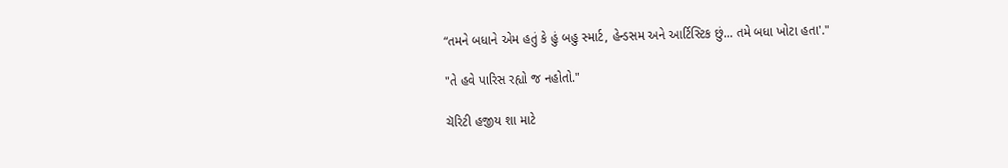“તમને બધાને એમ હતું કે હું બહુ સ્માર્ટ, હેન્ડસમ અને આર્ટિસ્ટિક છું... તમે બધા ખોટા હતા'."

"તે હવે પારિસ રહ્યો જ નહોતો."

ચૅરિટી હજીય શા માટે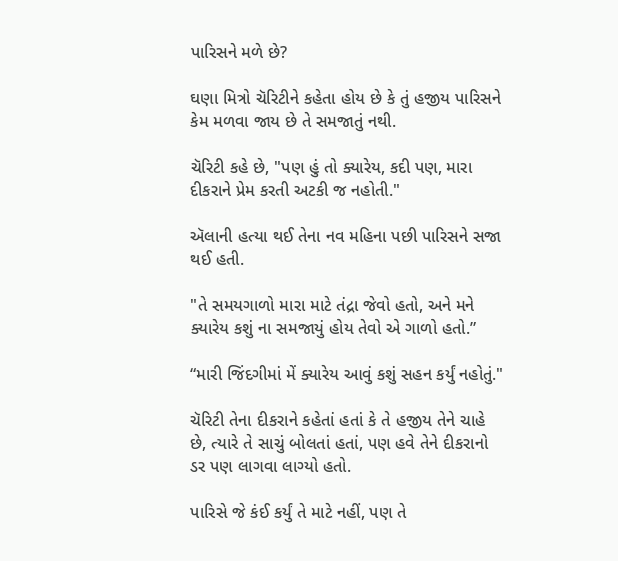પારિસને મળે છે?

ઘણા મિત્રો ચૅરિટીને કહેતા હોય છે કે તું હજીય પારિસને કેમ મળવા જાય છે તે સમજાતું નથી.

ચૅરિટી કહે છે, "પણ હું તો ક્યારેય, કદી પણ, મારા દીકરાને પ્રેમ કરતી અટકી જ નહોતી."

ઍલાની હત્યા થઈ તેના નવ મહિના પછી પારિસને સજા થઈ હતી.

"તે સમયગાળો મારા માટે તંદ્રા જેવો હતો, અને મને ક્યારેય કશું ના સમજાયું હોય તેવો એ ગાળો હતો.”

“મારી જિંદગીમાં મેં ક્યારેય આવું કશું સહન કર્યું નહોતું."

ચૅરિટી તેના દીકરાને કહેતાં હતાં કે તે હજીય તેને ચાહે છે, ત્યારે તે સાચું બોલતાં હતાં, પણ હવે તેને દીકરાનો ડર પણ લાગવા લાગ્યો હતો.

પારિસે જે કંઈ કર્યું તે માટે નહીં, પણ તે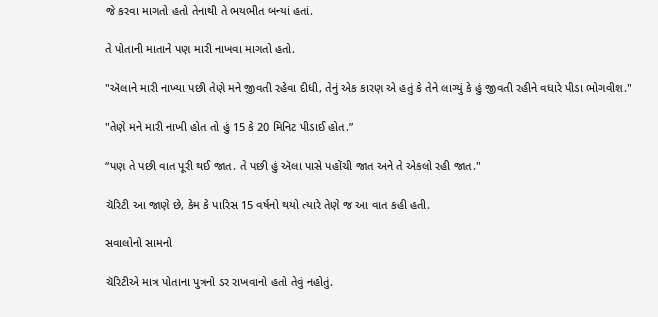જે કરવા માગતો હતો તેનાથી તે ભયભીત બન્યાં હતાં.

તે પોતાની માતાને પણ મારી નાખવા માગતો હતો.

"ઍલાને મારી નાખ્યા પછી તેણે મને જીવતી રહેવા દીધી, તેનું એક કારણ એ હતું કે તેને લાગ્યું કે હું જીવતી રહીને વધારે પીડા ભોગવીશ."

"તેણે મને મારી નાખી હોત તો હું 15 કે 20 મિનિટ પીડાઈ હોત.”

“પણ તે પછી વાત પૂરી થઈ જાત. તે પછી હું ઍલા પાસે પહોંચી જાત અને તે એકલો રહી જાત."

ચૅરિટી આ જાણે છે, કેમ કે પારિસ 15 વર્ષનો થયો ત્યારે તેણે જ આ વાત કહી હતી.

સવાલોનો સામનો

ચૅરિટીએ માત્ર પોતાના પુત્રનો ડર રાખવાનો હતો તેવું નહોતું.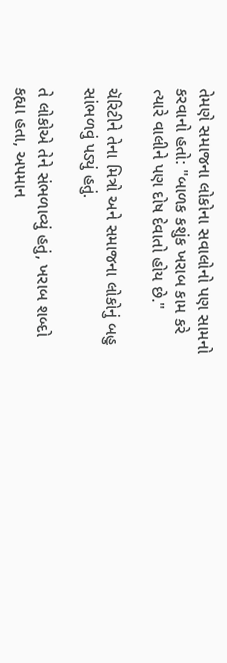તેમણે સમાજના લોકોના સવાલોનો પણ સામનો કરવાનો હતો: "બાળક કશુંક ખરાબ કામ કરે ત્યારે વાલીને પણ દોષ દેવાતો હોય છે."

ચૅરિટીને તેના મિત્રો અને સમાજના લોકોનું બહુ સાંભળવું પડ્યું હતું.

તે લોકોએ તેને સંભળાવ્યું હતું, ખરાબ શબ્દો કહ્યા હતા, અપમાન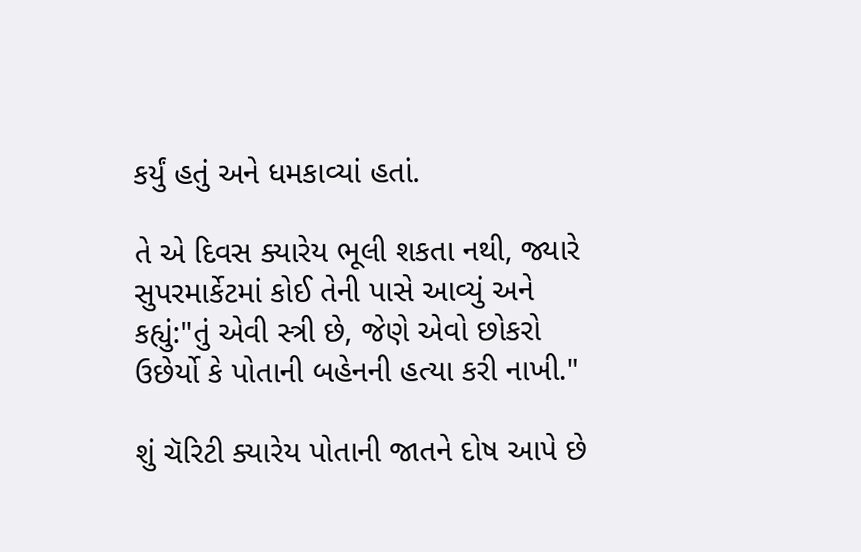કર્યું હતું અને ધમકાવ્યાં હતાં.

તે એ દિવસ ક્યારેય ભૂલી શકતા નથી, જ્યારે સુપરમાર્કેટમાં કોઈ તેની પાસે આવ્યું અને કહ્યું:"તું એવી સ્ત્રી છે, જેણે એવો છોકરો ઉછેર્યો કે પોતાની બહેનની હત્યા કરી નાખી."

શું ચૅરિટી ક્યારેય પોતાની જાતને દોષ આપે છે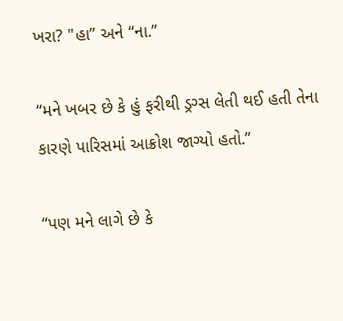ખરા? "હા” અને “ના.”

“મને ખબર છે કે હું ફરીથી ડ્રગ્સ લેતી થઈ હતી તેના કારણે પારિસમાં આક્રોશ જાગ્યો હતો.”

“પણ મને લાગે છે કે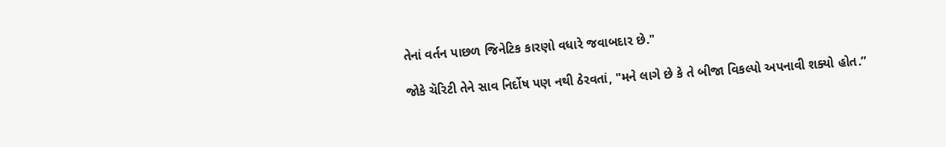તેનાં વર્તન પાછળ જિનેટિક કારણો વધારે જવાબદાર છે."

જોકે ચૅરિટી તેને સાવ નિર્દોષ પણ નથી ઠેરવતાં, "મને લાગે છે કે તે બીજા વિકલ્પો અપનાવી શક્યો હોત.”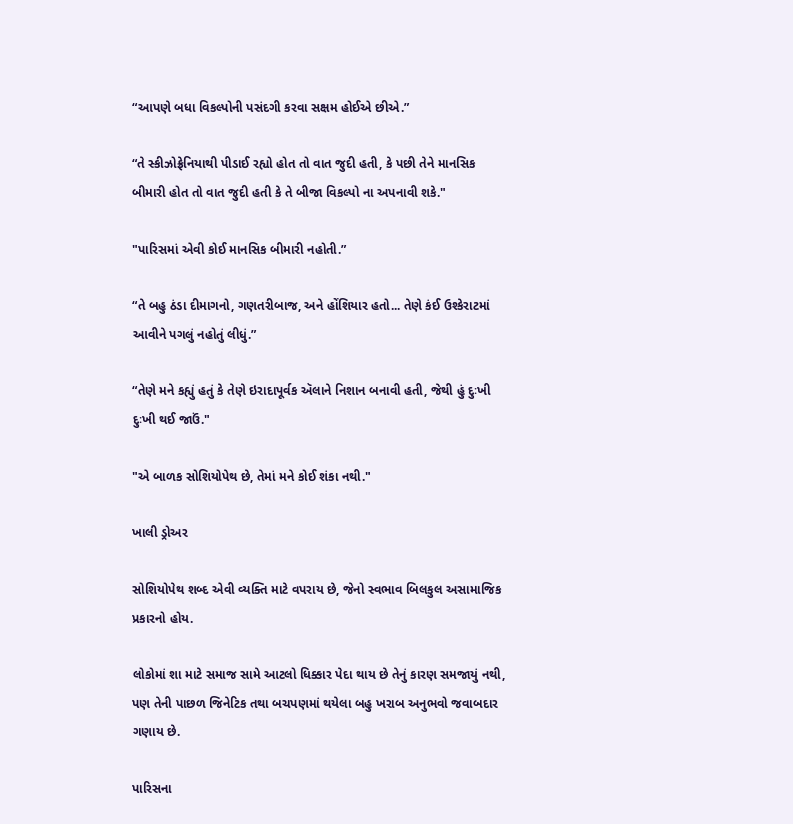“આપણે બધા વિકલ્પોની પસંદગી કરવા સક્ષમ હોઈએ છીએ.”

“તે સ્કીઝોફ્રેનિયાથી પીડાઈ રહ્યો હોત તો વાત જુદી હતી, કે પછી તેને માનસિક બીમારી હોત તો વાત જુદી હતી કે તે બીજા વિકલ્પો ના અપનાવી શકે."

"પારિસમાં એવી કોઈ માનસિક બીમારી નહોતી.”

“તે બહુ ઠંડા દીમાગનો, ગણતરીબાજ, અને હોંશિયાર હતો... તેણે કંઈ ઉશ્કેરાટમાં આવીને પગલું નહોતું લીધું.”

“તેણે મને કહ્યું હતું કે તેણે ઇરાદાપૂર્વક ઍલાને નિશાન બનાવી હતી, જેથી હું દુઃખી દુઃખી થઈ જાઉં."

"એ બાળક સોશિયોપેથ છે, તેમાં મને કોઈ શંકા નથી."

ખાલી ડ્રોઅર

સોશિયોપેથ શબ્દ એવી વ્યક્તિ માટે વપરાય છે, જેનો સ્વભાવ બિલકુલ અસામાજિક પ્રકારનો હોય.

લોકોમાં શા માટે સમાજ સામે આટલો ધિક્કાર પેદા થાય છે તેનું કારણ સમજાયું નથી, પણ તેની પાછળ જિનેટિક તથા બચપણમાં થયેલા બહુ ખરાબ અનુભવો જવાબદાર ગણાય છે.

પારિસના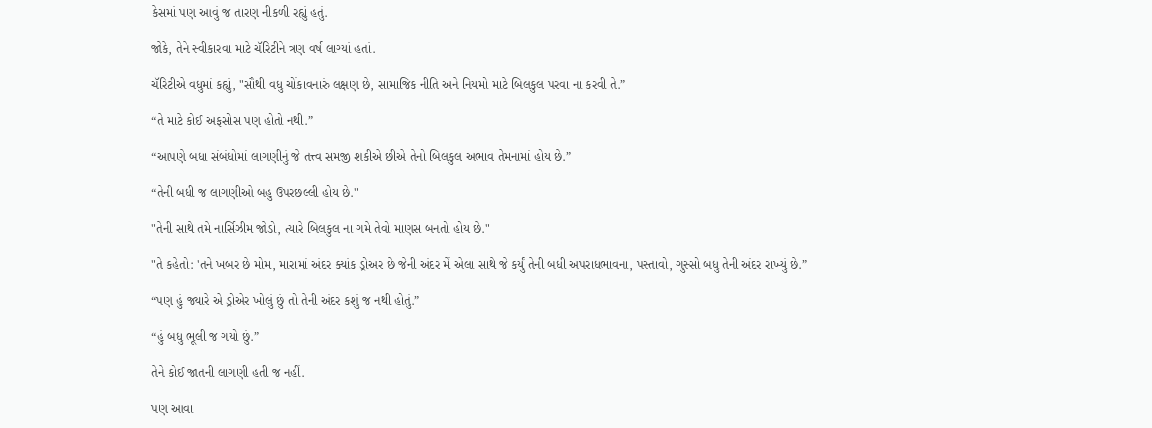કેસમાં પણ આવું જ તારણ નીકળી રહ્યું હતું.

જોકે, તેને સ્વીકારવા માટે ચૅરિટીને ત્રણ વર્ષ લાગ્યાં હતાં.

ચૅરિટીએ વધુમાં કહ્યું, "સૌથી વધુ ચોંકાવનારું લક્ષણ છે, સામાજિક નીતિ અને નિયમો માટે બિલકુલ પરવા ના કરવી તે.”

“તે માટે કોઈ અફસોસ પણ હોતો નથી.”

“આપણે બધા સંબંધોમાં લાગણીનું જે તત્ત્વ સમજી શકીએ છીએ તેનો બિલકુલ અભાવ તેમનામાં હોય છે.”

“તેની બધી જ લાગણીઓ બહુ ઉપરછલ્લી હોય છે."

"તેની સાથે તમે નાર્સિઝીમ જોડો, ત્યારે બિલકુલ ના ગમે તેવો માણસ બનતો હોય છે."

"તે કહેતો: 'તને ખબર છે મોમ, મારામાં અંદર ક્યાંક ડ્રોઅર છે જેની અંદર મેં એલા સાથે જે કર્યું તેની બધી અપરાધભાવના, પસ્તાવો, ગુસ્સો બધુ તેની અંદર રાખ્યું છે.”

“પણ હું જ્યારે એ ડ્રોએર ખોલું છું તો તેની અંદર કશું જ નથી હોતું.”

“હું બધુ ભૂલી જ ગયો છું.”

તેને કોઈ જાતની લાગણી હતી જ નહીં.

પણ આવા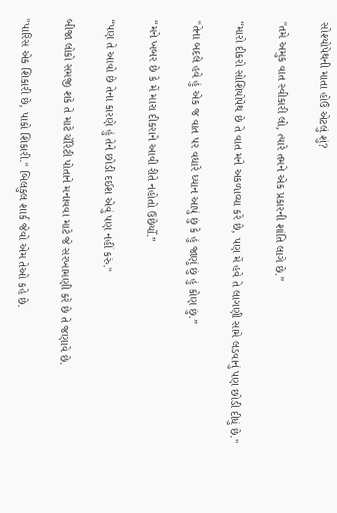સોશ્યોપેથની માતા હોઉં એટલું શું?

"તમે અમુક વાત સ્વીકારી લો, ત્યારે તમને એક પ્રકારની શાંતિ લાગે છે.”

“મારો દીકરો સોશિયોપેથ છે તે વાત મને અકળાવ્યા કરે છે, પણ મેં હવે તે લાગણી સામે લડવાનું પણ છોડી દીધું છે."

"તેના બદલે હવે હું એક જ વાત પર વધારે ધ્યાન આપું છું કે હું જાણું છું હું કોણ છું.”

“મને ખબર છે કે મેં મારા દીકરાને આવી રીતે નહોતો ઉછેર્યો.”

“પણ તે આવો છે તેના કારણે હું તેને છોડી દઈશ એવું પણ નહીં કરું."

બીજા લોકો સમજી શકે તે માટે ચૅરિટી પોતાને મનાવવા માટે જે સરખામણી કરે છે તે જણાવે છે.

"પારિસ એક શિકારી છે, પાકો શિકારી." બિલકુલ શાર્ક જેવો એમ તેઓ કહે છે.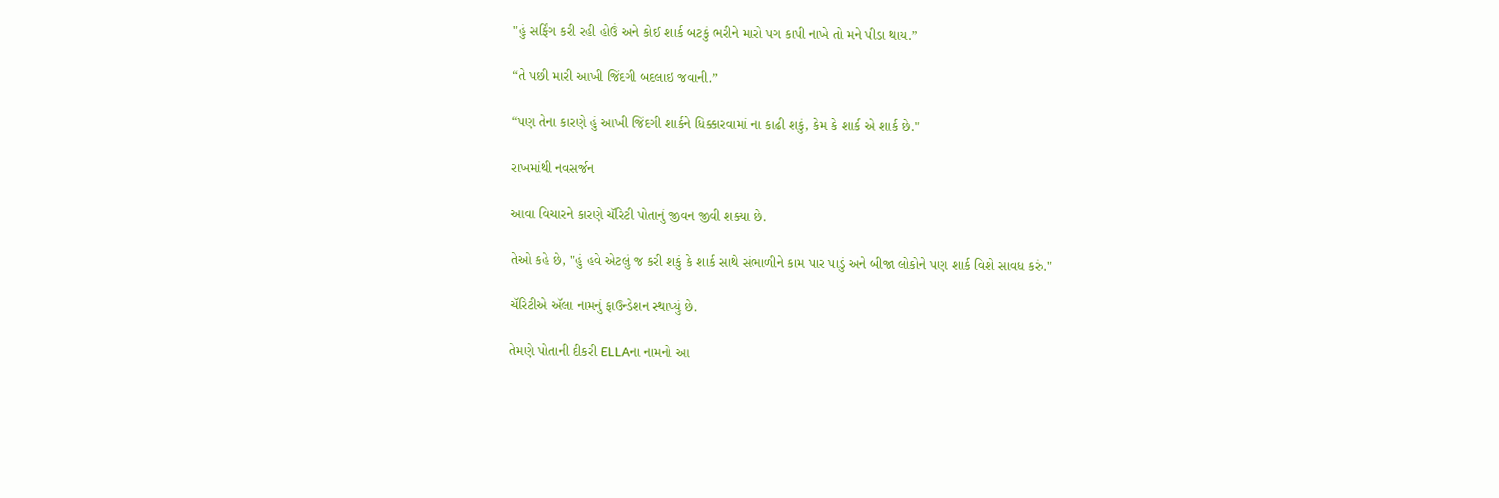"હું સર્ફિંગ કરી રહી હોઉં અને કોઈ શાર્ક બટકું ભરીને મારો પગ કાપી નાખે તો મને પીડા થાય.”

“તે પછી મારી આખી જિંદગી બદલાઇ જવાની.”

“પણ તેના કારણે હું આખી જિંદગી શાર્કને ધિક્કારવામાં ના કાઢી શકું, કેમ કે શાર્ક એ શાર્ક છે."

રાખમાંથી નવસર્જન

આવા વિચારને કારણે ચૅરિટી પોતાનું જીવન જીવી શક્યા છે.

તેઓ કહે છે, "હું હવે એટલું જ કરી શકું કે શાર્ક સાથે સંભાળીને કામ પાર પાડું અને બીજા લોકોને પણ શાર્ક વિશે સાવધ કરું."

ચૅરિટીએ ઍલા નામનું ફાઉન્ડેશન સ્થાપ્યું છે.

તેમણે પોતાની દીકરી ELLAના નામનો આ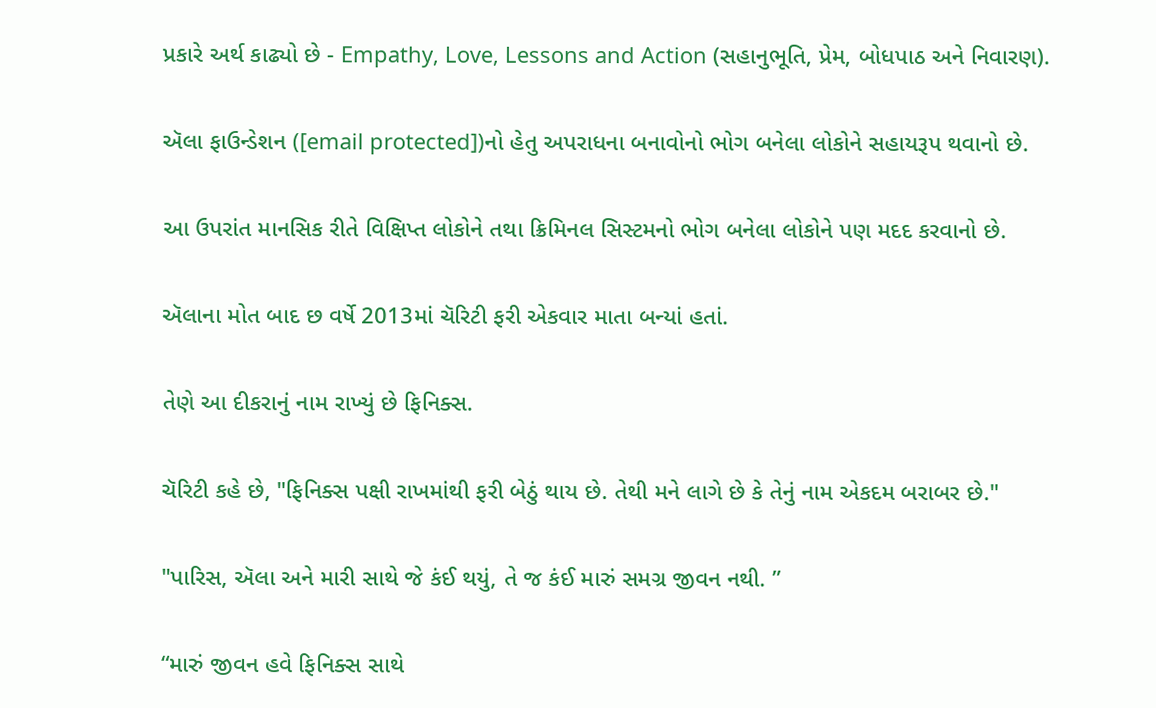પ્રકારે અર્થ કાઢ્યો છે - Empathy, Love, Lessons and Action (સહાનુભૂતિ, પ્રેમ, બોધપાઠ અને નિવારણ).

ઍલા ફાઉન્ડેશન ([email protected])નો હેતુ અપરાધના બનાવોનો ભોગ બનેલા લોકોને સહાયરૂપ થવાનો છે.

આ ઉપરાંત માનસિક રીતે વિક્ષિપ્ત લોકોને તથા ક્રિમિનલ સિસ્ટમનો ભોગ બનેલા લોકોને પણ મદદ કરવાનો છે.

ઍલાના મોત બાદ છ વર્ષે 2013માં ચૅરિટી ફરી એકવાર માતા બન્યાં હતાં.

તેણે આ દીકરાનું નામ રાખ્યું છે ફિનિક્સ.

ચૅરિટી કહે છે, "ફિનિક્સ પક્ષી રાખમાંથી ફરી બેઠું થાય છે. તેથી મને લાગે છે કે તેનું નામ એકદમ બરાબર છે."

"પારિસ, ઍલા અને મારી સાથે જે કંઈ થયું, તે જ કંઈ મારું સમગ્ર જીવન નથી. ”

“મારું જીવન હવે ફિનિક્સ સાથે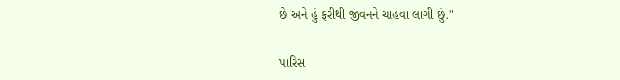છે અને હું ફરીથી જીવનને ચાહવા લાગી છું."

પારિસ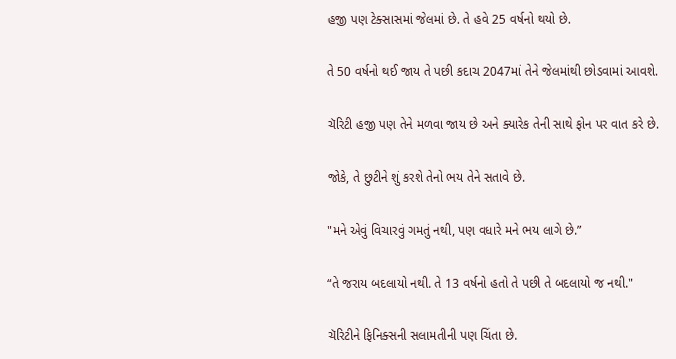હજી પણ ટેક્સાસમાં જેલમાં છે. તે હવે 25 વર્ષનો થયો છે.

તે 50 વર્ષનો થઈ જાય તે પછી કદાચ 2047માં તેને જેલમાંથી છોડવામાં આવશે.

ચૅરિટી હજી પણ તેને મળવા જાય છે અને ક્યારેક તેની સાથે ફોન પર વાત કરે છે.

જોકે, તે છુટીને શું કરશે તેનો ભય તેને સતાવે છે.

"મને એવું વિચારવું ગમતું નથી, પણ વધારે મને ભય લાગે છે.”

“તે જરાય બદલાયો નથી. તે 13 વર્ષનો હતો તે પછી તે બદલાયો જ નથી."

ચૅરિટીને ફિનિક્સની સલામતીની પણ ચિંતા છે.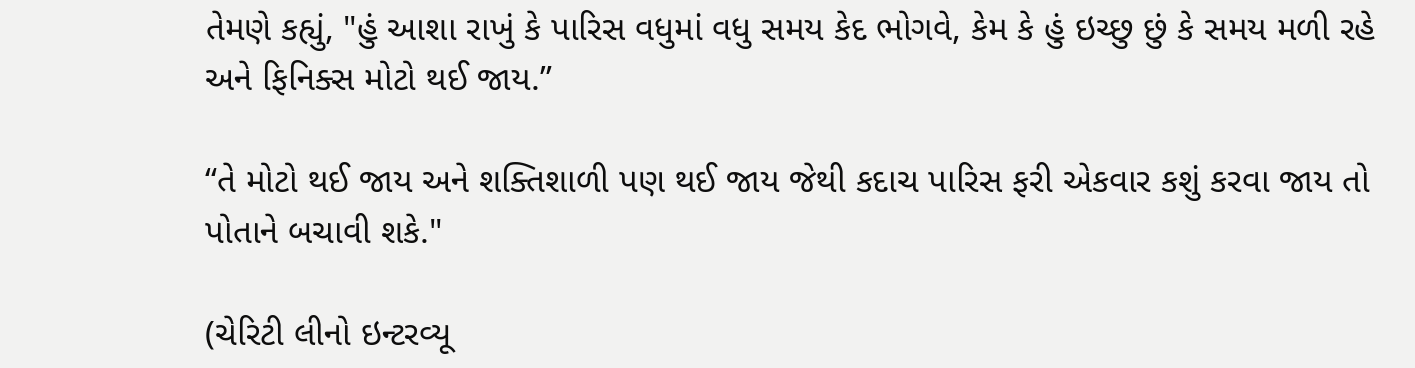તેમણે કહ્યું, "હું આશા રાખું કે પારિસ વધુમાં વધુ સમય કેદ ભોગવે, કેમ કે હું ઇચ્છુ છું કે સમય મળી રહે અને ફિનિક્સ મોટો થઈ જાય.”

“તે મોટો થઈ જાય અને શક્તિશાળી પણ થઈ જાય જેથી કદાચ પારિસ ફરી એકવાર કશું કરવા જાય તો પોતાને બચાવી શકે."

(ચેરિટી લીનો ઇન્ટરવ્યૂ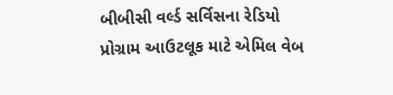બીબીસી વર્લ્ડ સર્વિસના રેડિયો પ્રોગ્રામ આઉટલૂક માટે એમિલ વેબ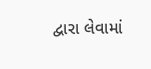દ્વારા લેવામાં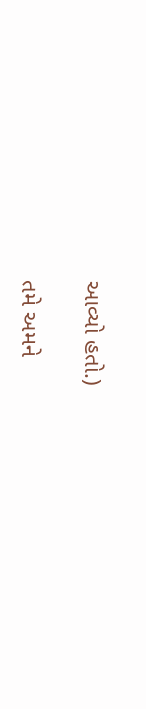આવ્યો હતો.)

તમે અમને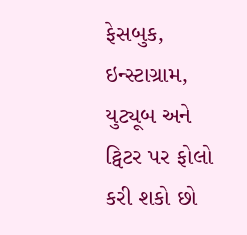ફેસબુક, ઇન્સ્ટાગ્રામ, યુટ્યૂબ અને ટ્વિટર પર ફોલો કરી શકો છો